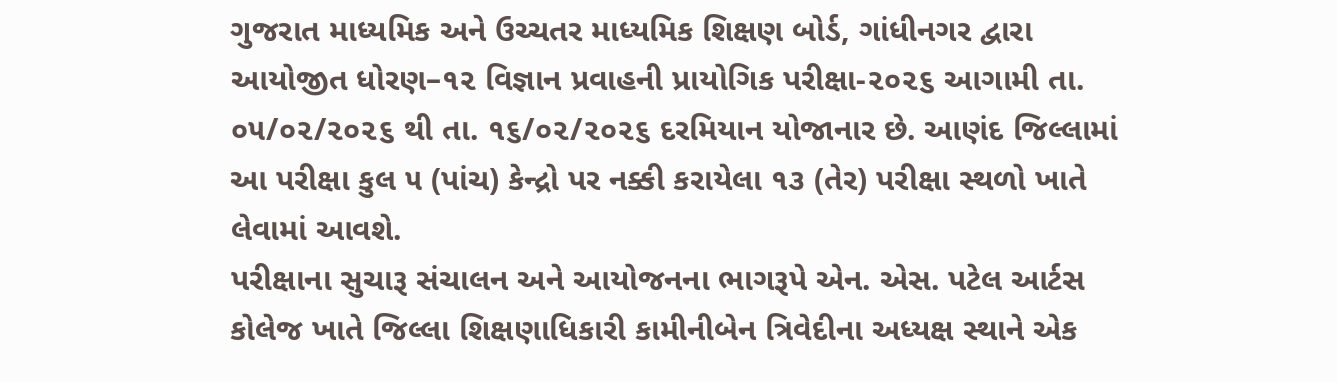ગુજરાત માધ્યમિક અને ઉચ્ચતર માધ્યમિક શિક્ષણ બોર્ડ, ગાંધીનગર દ્વારા આયોજીત ધોરણ–૧૨ વિજ્ઞાન પ્રવાહની પ્રાયોગિક પરીક્ષા-૨૦૨૬ આગામી તા. ૦૫/૦૨/૨૦૨૬ થી તા. ૧૬/૦૨/૨૦૨૬ દરમિયાન યોજાનાર છે. આણંદ જિલ્લામાં આ પરીક્ષા કુલ ૫ (પાંચ) કેન્દ્રો પર નક્કી કરાયેલા ૧૩ (તેર) પરીક્ષા સ્થળો ખાતે લેવામાં આવશે.
પરીક્ષાના સુચારૂ સંચાલન અને આયોજનના ભાગરૂપે એન. એસ. પટેલ આર્ટસ કોલેજ ખાતે જિલ્લા શિક્ષણાધિકારી કામીનીબેન ત્રિવેદીના અધ્યક્ષ સ્થાને એક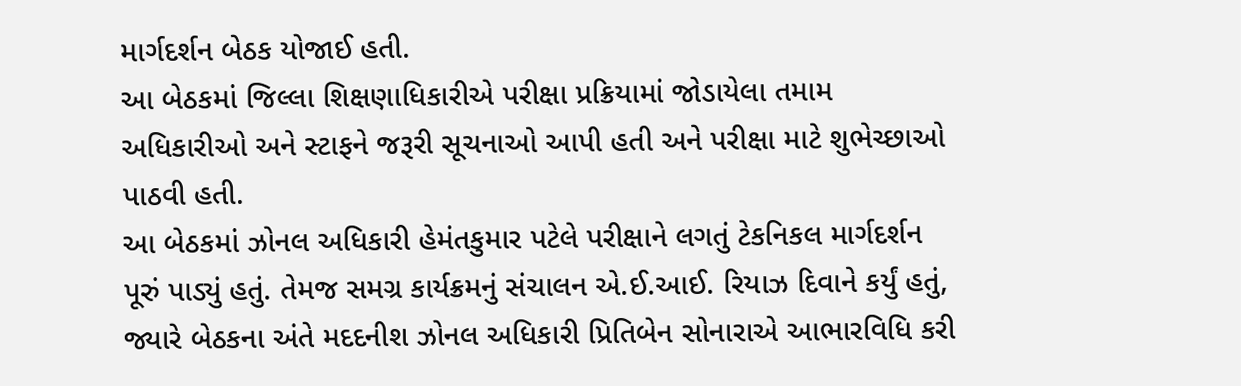માર્ગદર્શન બેઠક યોજાઈ હતી.
આ બેઠકમાં જિલ્લા શિક્ષણાધિકારીએ પરીક્ષા પ્રક્રિયામાં જોડાયેલા તમામ અધિકારીઓ અને સ્ટાફને જરૂરી સૂચનાઓ આપી હતી અને પરીક્ષા માટે શુભેચ્છાઓ પાઠવી હતી.
આ બેઠકમાં ઝોનલ અધિકારી હેમંતકુમાર પટેલે પરીક્ષાને લગતું ટેકનિકલ માર્ગદર્શન પૂરું પાડ્યું હતું. તેમજ સમગ્ર કાર્યક્રમનું સંચાલન એ.ઈ.આઈ. રિયાઝ દિવાને કર્યું હતું, જ્યારે બેઠકના અંતે મદદનીશ ઝોનલ અધિકારી પ્રિતિબેન સોનારાએ આભારવિધિ કરી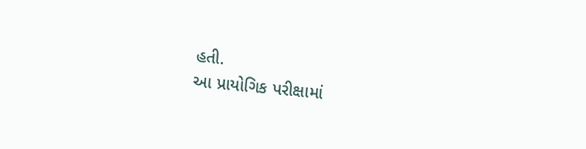હતી.
આ પ્રાયોગિક પરીક્ષામાં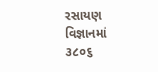રસાયણ વિજ્ઞાનમાં ૩૮૦૬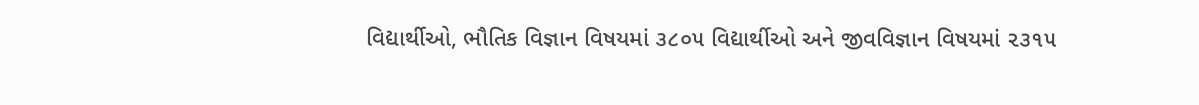વિદ્યાર્થીઓ, ભૌતિક વિજ્ઞાન વિષયમાં ૩૮૦૫ વિદ્યાર્થીઓ અને જીવવિજ્ઞાન વિષયમાં ૨૩૧૫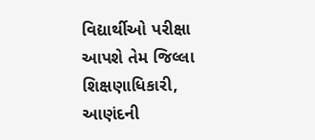વિદ્યાર્થીઓ પરીક્ષા આપશે તેમ જિલ્લા શિક્ષણાધિકારી, આણંદની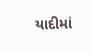યાદીમાં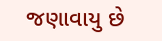જણાવાયુ છે